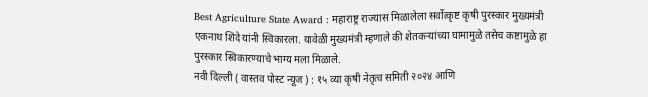Best Agriculture State Award : महाराष्ट्र राज्यास मिळालेला सर्वोत्कृष्ट कृषी पुरस्कार मुख्यमंत्री एकनाथ शिंदे यांनी स्विकारला. यावेळी मुख्यमंत्री म्हणाले की शेतकऱ्यांच्या घामामुळे तसेच कष्टामुळे हा पुरस्कार स्विकारण्याचे भाग्य मला मिळाले.
नवी दिल्ली ( वास्तव पोस्ट न्यूज ) : १५ व्या कृषी नेतृत्व समिती २०२४ आणि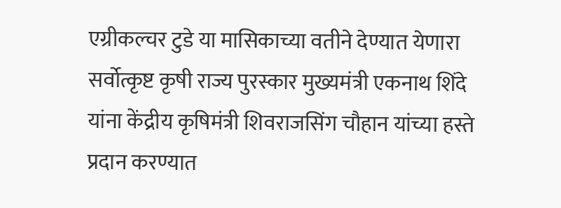एग्रीकल्चर टुडे या मासिकाच्या वतीने देण्यात येणारा सर्वोत्कृष्ट कृषी राज्य पुरस्कार मुख्यमंत्री एकनाथ शिंदे यांना केंद्रीय कृषिमंत्री शिवराजसिंग चौहान यांच्या हस्ते प्रदान करण्यात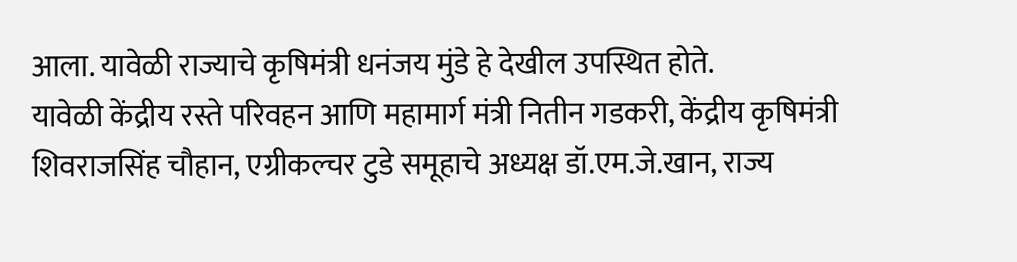आला. यावेळी राज्याचे कृषिमंत्री धनंजय मुंडे हे देखील उपस्थित होते.
यावेळी केंद्रीय रस्ते परिवहन आणि महामार्ग मंत्री नितीन गडकरी, केंद्रीय कृषिमंत्री शिवराजसिंह चौहान, एग्रीकल्चर टुडे समूहाचे अध्यक्ष डॉ.एम.जे.खान, राज्य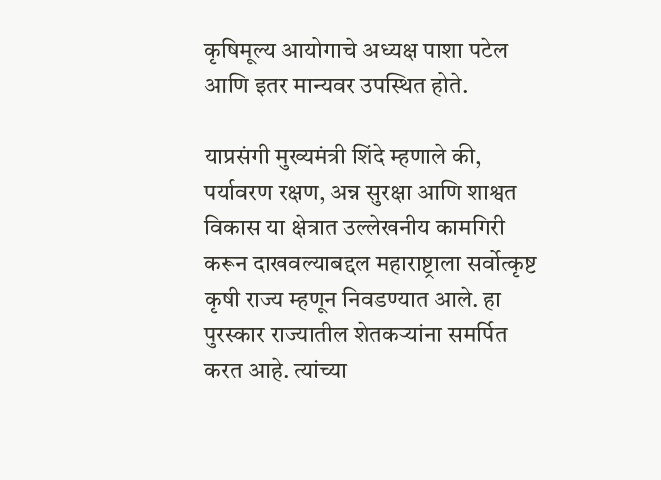कृषिमूल्य आयोगाचे अध्यक्ष पाशा पटेल आणि इतर मान्यवर उपस्थित होते.

याप्रसंगी मुख्यमंत्री शिंदे म्हणाले की, पर्यावरण रक्षण, अन्न सुरक्षा आणि शाश्वत विकास या क्षेत्रात उल्लेखनीय कामगिरी करून दाखवल्याबद्दल महाराष्ट्राला सर्वोत्कृष्ट कृषी राज्य म्हणून निवडण्यात आले. हा पुरस्कार राज्यातील शेतकऱ्यांना समर्पित करत आहे. त्यांच्या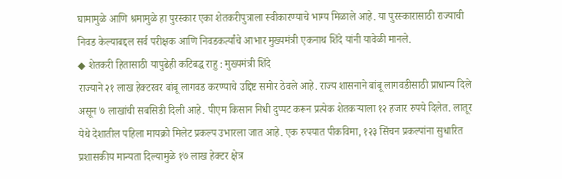घामामुळे आणि श्रमामुळे हा पुरस्कार एका शेतकरीपुत्राला स्वीकारण्याचे भाग्य मिळाले आहे. या पुरस्कारासाठी राज्याची निवड केल्याबद्दल सर्व परीक्षक आणि निवडकर्त्यांचे आभार मुख्यमंत्री एकनाथ शिंदे यांनी यावेळी मानले.
◆ शेतकरी हितासाठी यापुढेही कटिबद्ध राहु : मुख्यमंत्री शिंदे
राज्याने २१ लाख हेक्टरवर बांबू लागवड करण्याचे उद्दिष्ट समोर ठेवले आहे. राज्य शासनाने बांबू लागवडीसाठी प्राधान्य दिले असून ७ लाखांची सबसिडी दिली आहे. पीएम किसान निधी दुप्पट करून प्रत्येक शेतकऱ्याला १२ हजार रुपये दिलेत. लातूर येथे देशातील पहिला मायक्रो मिलेट प्रकल्प उभारला जात आहे. एक रुपयात पीकविमा, १२३ सिंचन प्रकल्पांना सुधारित प्रशासकीय मान्यता दिल्यामुळे १७ लाख हेक्टर क्षेत्र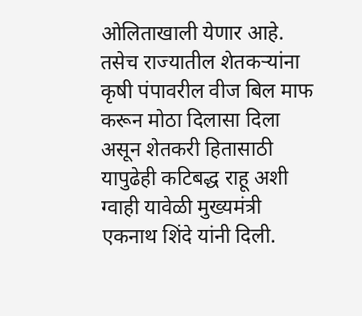ओलिताखाली येणार आहे. तसेच राज्यातील शेतकऱ्यांना कृषी पंपावरील वीज बिल माफ करून मोठा दिलासा दिला असून शेतकरी हितासाठी यापुढेही कटिबद्ध राहू अशी ग्वाही यावेळी मुख्यमंत्री एकनाथ शिंदे यांनी दिली.